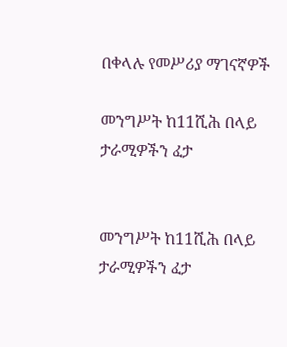በቀላሉ የመሥሪያ ማገናኛዎች

መንግሥት ከ11ሺሕ በላይ ታራሚዎችን ፈታ


መንግሥት ከ11ሺሕ በላይ ታራሚዎችን ፈታ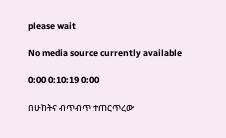please wait

No media source currently available

0:00 0:10:19 0:00

በሁከትና ብጥብጥ ተጠርጥረው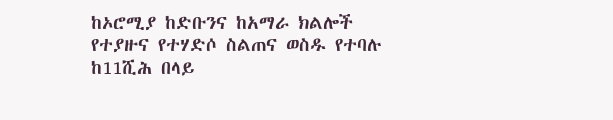ከኦሮሚያ ከድቡንና ከአማራ ክልሎች የተያዙና የተሃድሶ ስልጠና ወስዱ የተባሉ ከ11ሺሕ በላይ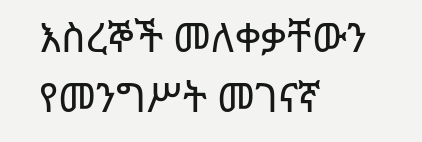እስረኞች መለቀቃቸውን የመንግሥት መገናኛ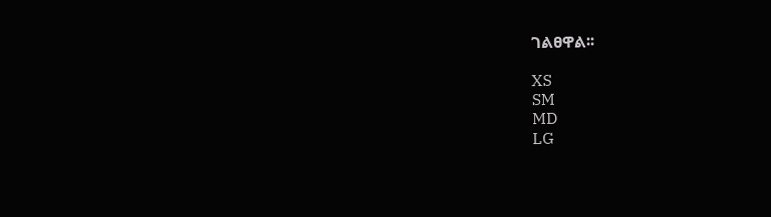ገልፀዋል፡፡

XS
SM
MD
LG